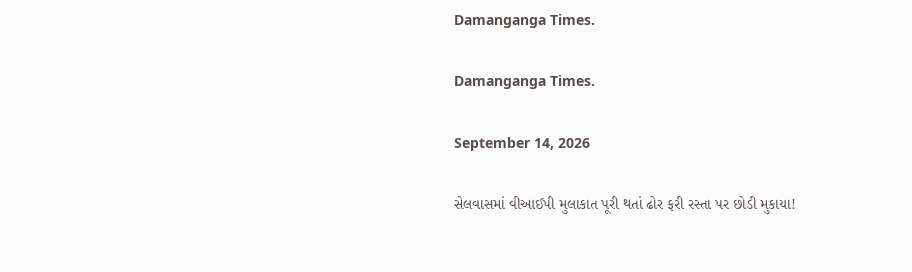Damanganga Times.

Damanganga Times.

September 14, 2026

સેલવાસમાં વીઆઈપી મુલાકાત પૂરી થતાં ઢોર ફરી રસ્તા પર છોડી મુકાયા!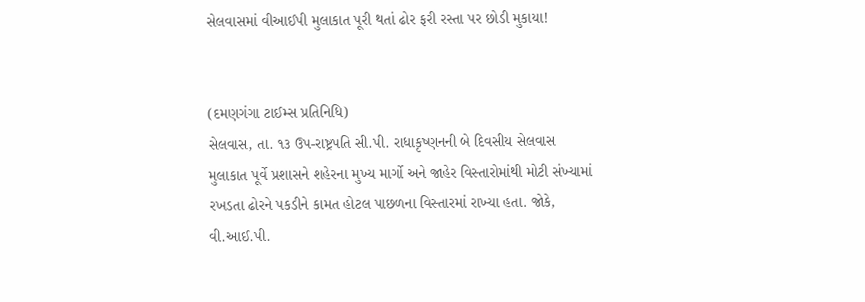સેલવાસમાં વીઆઈપી મુલાકાત પૂરી થતાં ઢોર ફરી રસ્તા પર છોડી મુકાયા!


(દમણગંગા ટાઈમ્સ પ્રતિનિધિ)
સેલવાસ, તા. ૧૩ ઉપ-રાષ્ટ્રપતિ સી.પી. રાધાકૃષ્ણનની બે દિવસીય સેલવાસ મુલાકાત પૂર્વે પ્રશાસને શહેરના મુખ્ય માર્ગો અને જાહેર વિસ્તારોમાંથી મોટી સંખ્યામાં રખડતા ઢોરને પકડીને કામત હોટલ પાછળના વિસ્તારમાં રાખ્યા હતા. જોકે, વી.આઈ.પી.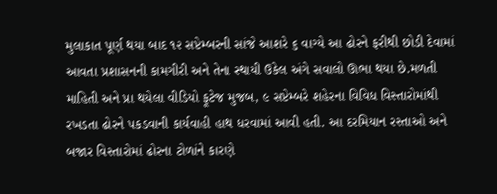મુલાકાત પૂર્ણ થયા બાદ ૧૨ સપ્ટેમ્બરની સાંજે આશરે ૬ વાગ્યે આ ઢોરને ફરીથી છોડી દેવામાં આવતા પ્રશાસનની કામગીરી અને તેના સ્થાયી ઉકેલ અંગે સવાલો ઊભા થયા છે.મળતી માહિતી અને પ્રા થયેલા વીડિયો ફૂટેજ મુજબ, ૯ સપ્ટેમ્બરે શહેરના વિવિધ વિસ્તારોમાંથી રખડતા ઢોરને પકડવાની કાર્યવાહી હાથ ધરવામાં આવી હતી. આ દરમિયાન રસ્તાઓ અને બજાર વિસ્તારોમાં ઢોરના ટોળાંને કારણે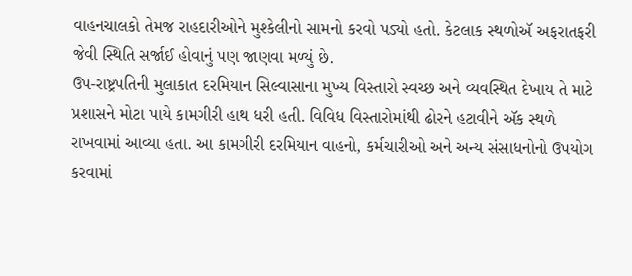વાહનચાલકો તેમજ રાહદારીઓને મુશ્કેલીનો સામનો કરવો પડ્યો હતો. કેટલાક સ્થળોઍ અફરાતફરી જેવી સ્થિતિ સર્જાઈ હોવાનું પણ જાણવા મળ્યું છે.
ઉપ-રાષ્ટ્રપતિની મુલાકાત દરમિયાન સિલ્વાસાના મુખ્ય વિસ્તારો સ્વચ્છ અને વ્યવસ્થિત દેખાય તે માટે પ્રશાસને મોટા પાયે કામગીરી હાથ ધરી હતી. વિવિધ વિસ્તારોમાંથી ઢોરને હટાવીને ઍક સ્થળે રાખવામાં આવ્યા હતા. આ કામગીરી દરમિયાન વાહનો, કર્મચારીઓ અને અન્ય સંસાધનોનો ઉપયોગ કરવામાં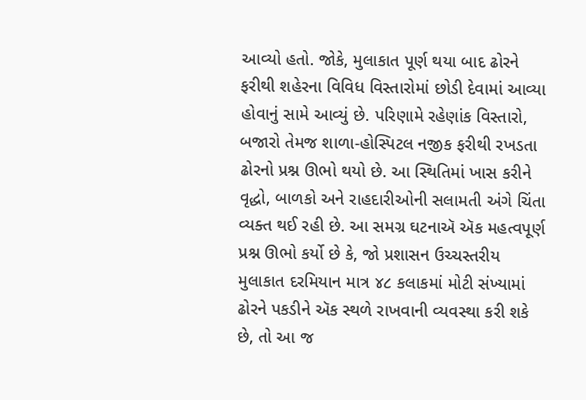આવ્યો હતો. જોકે, મુલાકાત પૂર્ણ થયા બાદ ઢોરને ફરીથી શહેરના વિવિધ વિસ્તારોમાં છોડી દેવામાં આવ્યા હોવાનું સામે આવ્યું છે. પરિણામે રહેણાંક વિસ્તારો, બજારો તેમજ શાળા-હોસ્પિટલ નજીક ફરીથી રખડતા ઢોરનો પ્રશ્ન ઊભો થયો છે. આ સ્થિતિમાં ખાસ કરીને વૃદ્ધો, બાળકો અને રાહદારીઓની સલામતી અંગે ચિંતા વ્યક્ત થઈ રહી છે. આ સમગ્ર ઘટનાઍ ઍક મહત્વપૂર્ણ પ્રશ્ન ઊભો કર્યો છે કે, જો પ્રશાસન ઉચ્ચસ્તરીય મુલાકાત દરમિયાન માત્ર ૪૮ કલાકમાં મોટી સંખ્યામાં ઢોરને પકડીને ઍક સ્થળે રાખવાની વ્યવસ્થા કરી શકે છે, તો આ જ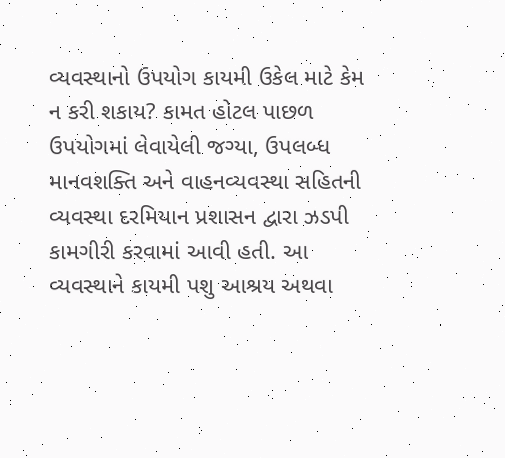વ્યવસ્થાનો ઉપયોગ કાયમી ઉકેલ માટે કેમ ન કરી શકાય? કામત હોટલ પાછળ ઉપયોગમાં લેવાયેલી જગ્યા, ઉપલબ્ધ માનવશક્તિ અને વાહનવ્યવસ્થા સહિતની વ્યવસ્થા દરમિયાન પ્રશાસન દ્વારા ઝડપી કામગીરી કરવામાં આવી હતી. આ વ્યવસ્થાને કાયમી પશુ આશ્રય અથવા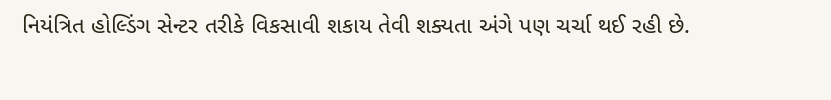નિયંત્રિત હોલ્ડિંગ સેન્ટર તરીકે વિકસાવી શકાય તેવી શક્યતા અંગે પણ ચર્ચા થઈ રહી છે.